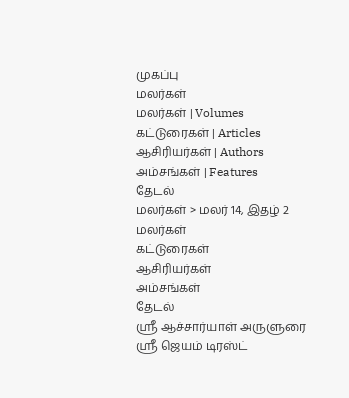முகப்பு
மலர்கள்
மலர்கள் | Volumes
கட்டுரைகள் | Articles
ஆசிரியர்கள் | Authors
அம்சங்கள் | Features
தேடல்
மலர்கள் > மலர் 14, இதழ் 2
மலர்கள்
கட்டுரைகள்
ஆசிரியர்கள்
அம்சங்கள்
தேடல்
ஶ்ரீ ஆச்சார்யாள் அருளுரை
ஶ்ரீ ஜெயம் டிரஸ்ட்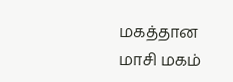மகத்தான மாசி மகம்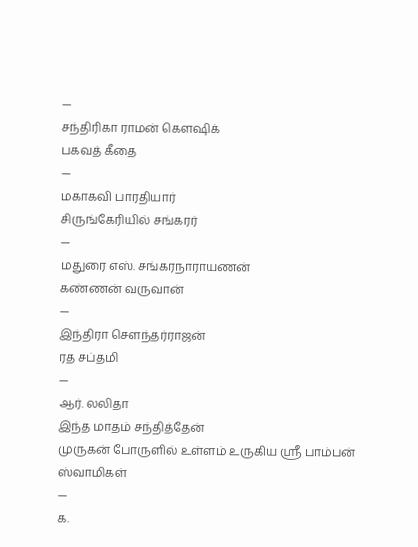—
சந்திரிகா ராமன் கெளஷிக்
பகவத் கீதை
—
மகாகவி பாரதியார்
சிருங்கேரியில் சங்கரர்
—
மதுரை எஸ். சங்கரநாராயணன்
கண்ணன் வருவான்
—
இந்திரா செளந்தர்ராஜன்
ரத சப்தமி
—
ஆர். லலிதா
இந்த மாதம் சந்தித்தேன்
முருகன் போருளில் உள்ளம் உருகிய ஶ்ரீ பாம்பன் ஸ்வாமிகள்
—
க.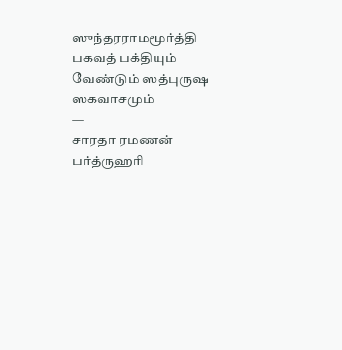ஸுந்தரராமமூர்த்தி
பகவத் பக்தியும் வேண்டும் ஸத்புருஷ ஸகவாசமும்
—
சாரதா ரமணன்
பர்த்ருஹரி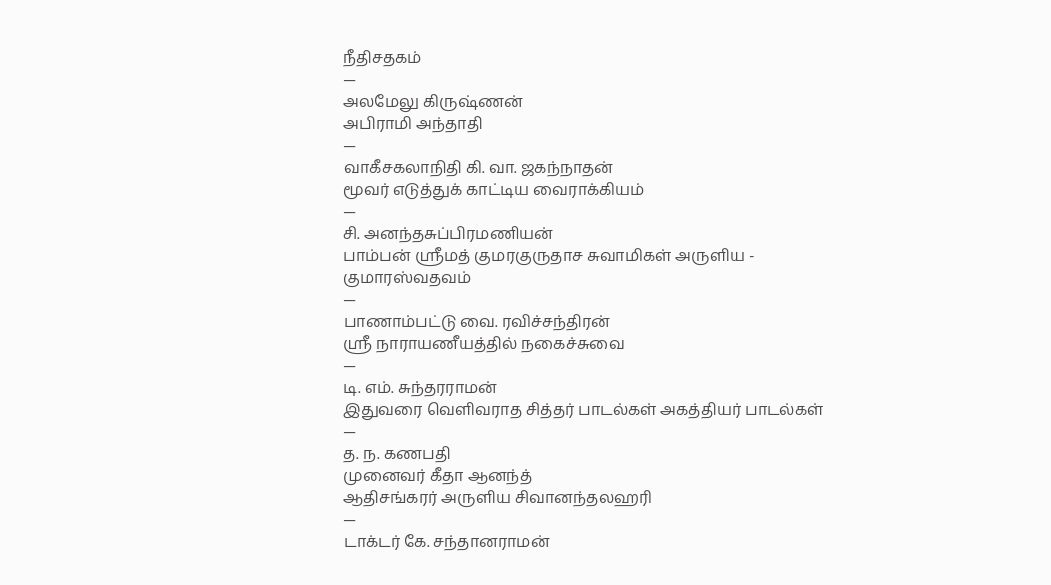நீதிசதகம்
—
அலமேலு கிருஷ்ணன்
அபிராமி அந்தாதி
—
வாகீசகலாநிதி கி. வா. ஜகந்நாதன்
மூவர் எடுத்துக் காட்டிய வைராக்கியம்
—
சி. அனந்தசுப்பிரமணியன்
பாம்பன் ஸ்ரீமத் குமரகுருதாச சுவாமிகள் அருளிய - குமாரஸ்வதவம்
—
பாணாம்பட்டு வை. ரவிச்சந்திரன்
ஶ்ரீ நாராயணீயத்தில் நகைச்சுவை
—
டி. எம். சுந்தரராமன்
இதுவரை வெளிவராத சித்தர் பாடல்கள் அகத்தியர் பாடல்கள்
—
த. ந. கணபதி
முனைவர் கீதா ஆனந்த்
ஆதிசங்கரர் அருளிய சிவானந்தலஹரி
—
டாக்டர் கே. சந்தானராமன்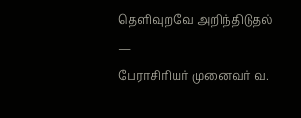தெளிவுறவே அறிந்திடுதல்
—
பேராசிரியர் முனைவர் வ.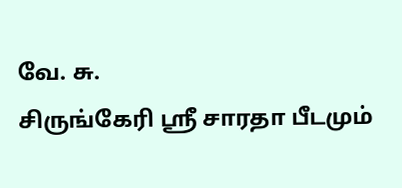வே. சு.
சிருங்கேரி ஸ்ரீ சாரதா பீடமும்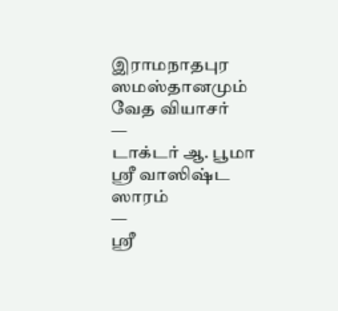இராமநாதபுர ஸமஸ்தானமும்
வேத வியாசர்
—
டாக்டர் ஆ. பூமா
ஸ்ரீ வாஸிஷ்ட ஸாரம்
—
ஶ்ரீ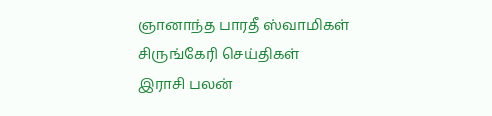ஞானாந்த பாரதீ ஸ்வாமிகள்
சிருங்கேரி செய்திகள்
இராசி பலன்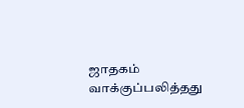ஜாதகம்
வாக்குப்பலித்தது